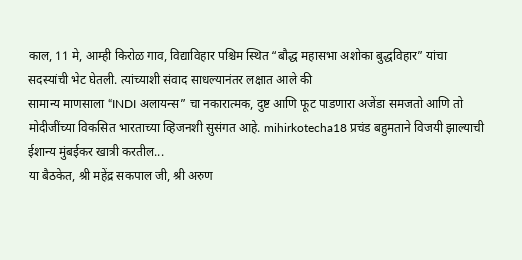काल, 11 मे, आम्ही किरोळ गाव, विद्याविहार पश्चिम स्थित “बौद्ध महासभा अशोका बुद्धविहार” यांचा सदस्यांची भेट घेतली. त्यांच्याशी संवाद साधल्यानंतर लक्षात आले की
सामान्य माणसाला “INDI अलायन्स” चा नकारात्मक, दुष्ट आणि फूट पाडणारा अजेंडा समजतो आणि तो मोदीजींच्या विकसित भारताच्या व्हिजनशी सुसंगत आहे. mihirkotecha18 प्रचंड बहुमताने विजयी झाल्याची ईशान्य मुंबईकर खात्री करतील...
या बैठकेत, श्री महेंद्र सकपाल जी, श्री अरुण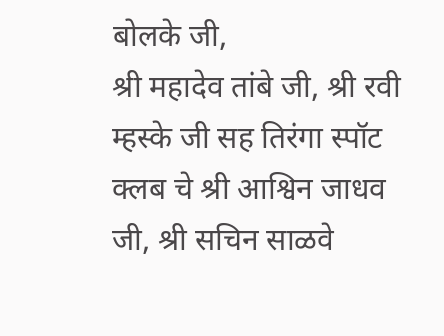बोलके जी,
श्री महादेव तांबे जी, श्री रवी म्हस्के जी सह तिरंगा स्पॉट क्लब चे श्री आश्विन जाधव जी, श्री सचिन साळवे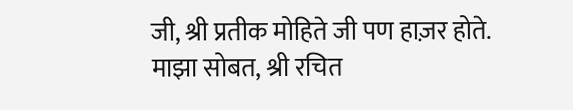जी, श्री प्रतीक मोहिते जी पण हाज़र होते.
माझा सोबत, श्री रचित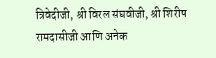त्रिवेदीजी, श्री विरल संघवीजी, श्री शिरीष रामदासीजी आणि अनेक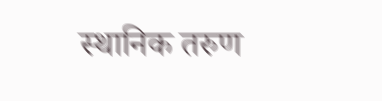स्थानिक तरुण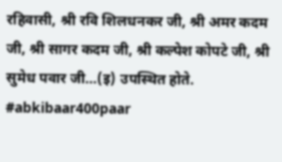रहिवासी, श्री रवि शिलधनकर जी, श्री अमर कदम जी, श्री सागर कदम जी, श्री कल्पेश कोपटे जी, श्री सुमेध पवार जी…(इ) उपस्थित होते.
#abkibaar400paar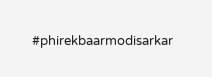#phirekbaarmodisarkar